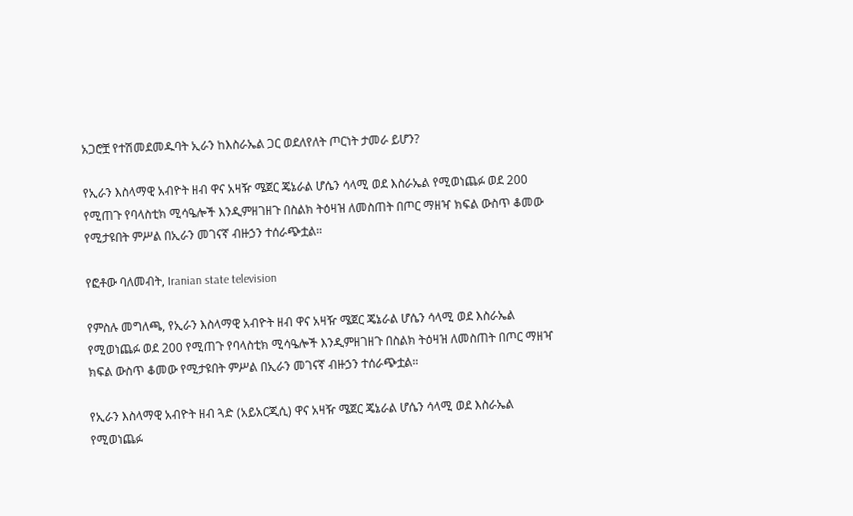አጋሮቿ የተሽመደመዱባት ኢራን ከእስራኤል ጋር ወደለየለት ጦርነት ታመራ ይሆን?

የኢራን እስላማዊ አብዮት ዘብ ዋና አዛዥ ሜጀር ጄኔራል ሆሴን ሳላሚ ወደ እስራኤል የሚወነጨፉ ወደ 200 የሚጠጉ የባላስቲክ ሚሳዔሎች እንዲምዘገዘጉ በስልክ ትዕዛዝ ለመስጠት በጦር ማዘዣ ክፍል ውስጥ ቆመው የሚታዩበት ምሥል በኢራን መገናኛ ብዙኃን ተሰራጭቷል።

የፎቶው ባለመብት, Iranian state television

የምስሉ መግለጫ, የኢራን እስላማዊ አብዮት ዘብ ዋና አዛዥ ሜጀር ጄኔራል ሆሴን ሳላሚ ወደ እስራኤል የሚወነጨፉ ወደ 200 የሚጠጉ የባላስቲክ ሚሳዔሎች እንዲምዘገዘጉ በስልክ ትዕዛዝ ለመስጠት በጦር ማዘዣ ክፍል ውስጥ ቆመው የሚታዩበት ምሥል በኢራን መገናኛ ብዙኃን ተሰራጭቷል።

የኢራን እስላማዊ አብዮት ዘብ ጓድ (አይአርጂሲ) ዋና አዛዥ ሜጀር ጄኔራል ሆሴን ሳላሚ ወደ እስራኤል የሚወነጨፉ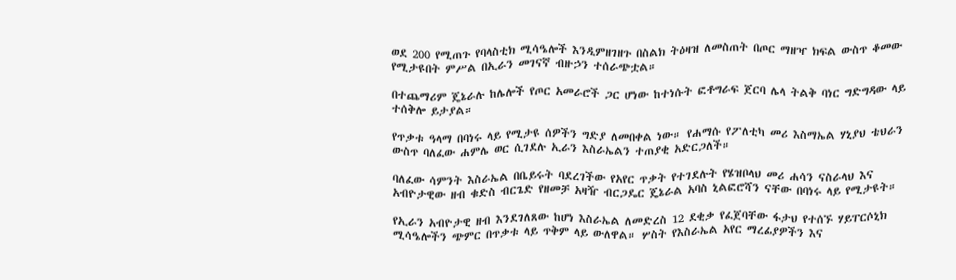ወደ 200 የሚጠጉ የባላስቲክ ሚሳዔሎች እንዲምዘገዘጉ በስልክ ትዕዛዝ ለመስጠት በጦር ማዘዣ ክፍል ውስጥ ቆመው የሚታዩበት ምሥል በኢራን መገናኛ ብዙኃን ተሰራጭቷል።

በተጨማሪም ጄኔራሉ ከሌሎች የጦር አመራሮች ጋር ሆነው ከተነሱት ፎቶግራፍ ጀርባ ሌላ ትልቅ ባነር ግድግዳው ላይ ተሰቅሎ ይታያል።

የጥቃቱ ዓላማ በባነሩ ላይ የሚታዩ ሰዎችን ግድያ ለመበቀል ነው። የሐማሱ የፖለቲካ መሪ እስማኤል ሃኒያህ ቴህራን ውስጥ ባለፈው ሐምሌ ወር ሲገደሉ ኢራን እስራኤልን ተጠያቂ አድርጋለች።

ባለፈው ሳምንት እስራኤል በቤይሩት ባደረገችው የአየር ጥቃት የተገደሉት የሄዝቦላህ መሪ ሐሳን ናስራላህ እና አብዮታዊው ዘብ ቁድስ ብርጌድ የዘመቻ አዛዥ ብርጋዴር ጄኔራል አባስ ኒልፎሮሻን ናቸው በባነሩ ላይ የሚታዩት።

የኢራን አብዮታዊ ዘብ እንደገለጸው ከሆነ እስራኤል ለመድረስ 12 ደቂቃ የፈጀባቸው ፋታህ የተሰኙ ሃይፐርሶኒክ ሚሳዔሎችን ጭምር በጥቃቱ ላይ ጥቅም ላይ ውለዋል። ሦስት የእስራኤል አየር ማረፊያዎችን እና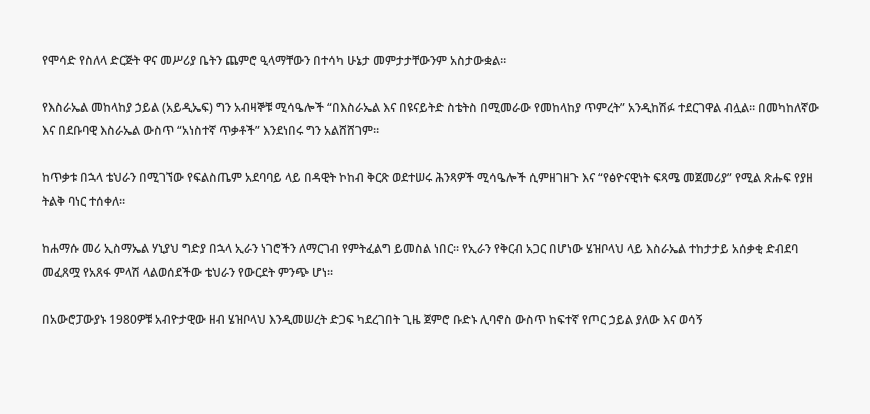የሞሳድ የስለላ ድርጅት ዋና መሥሪያ ቤትን ጨምሮ ዒላማቸውን በተሳካ ሁኔታ መምታታቸውንም አስታውቋል።

የእስራኤል መከላከያ ኃይል (አይዲኤፍ) ግን አብዛኞቹ ሚሳዔሎች “በእስራኤል እና በዩናይትድ ስቴትስ በሚመራው የመከላከያ ጥምረት” አንዲከሽፉ ተደርገዋል ብሏል። በመካከለኛው እና በደቡባዊ እስራኤል ውስጥ “አነስተኛ ጥቃቶች” እንደነበሩ ግን አልሸሸገም።

ከጥቃቱ በኋላ ቴህራን በሚገኘው የፍልስጤም አደባባይ ላይ በዳዊት ኮከብ ቅርጽ ወደተሠሩ ሕንጻዎች ሚሳዔሎች ሲምዘገዘጉ እና “የፅዮናዊነት ፍጻሜ መጀመሪያ” የሚል ጽሑፍ የያዘ ትልቅ ባነር ተሰቀለ።

ከሐማሱ መሪ ኢስማኤል ሃኒያህ ግድያ በኋላ ኢራን ነገሮችን ለማርገብ የምትፈልግ ይመስል ነበር። የኢራን የቅርብ አጋር በሆነው ሄዝቦላህ ላይ እስራኤል ተከታታይ አሰቃቂ ድብደባ መፈጸሟ የአጸፋ ምላሽ ላልወሰደችው ቴህራን የውርደት ምንጭ ሆነ።

በአውሮፓውያኑ 1980ዎቹ አብዮታዊው ዘብ ሄዝቦላህ እንዲመሠረት ድጋፍ ካደረገበት ጊዜ ጀምሮ ቡድኑ ሊባኖስ ውስጥ ከፍተኛ የጦር ኃይል ያለው እና ወሳኝ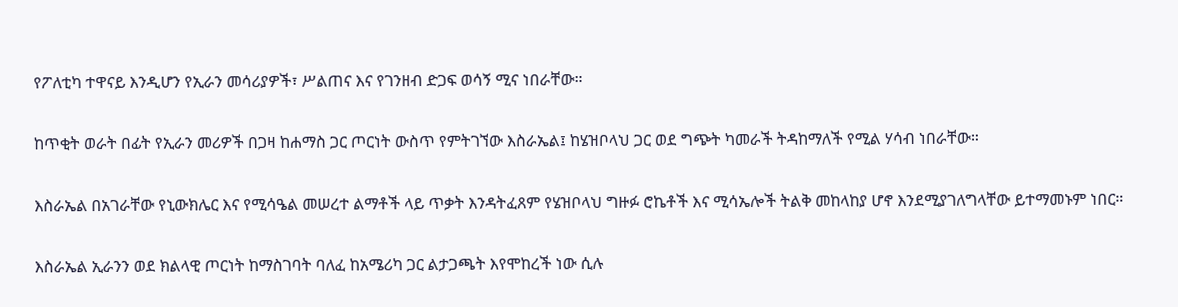የፖለቲካ ተዋናይ እንዲሆን የኢራን መሳሪያዎች፣ ሥልጠና እና የገንዘብ ድጋፍ ወሳኝ ሚና ነበራቸው።

ከጥቂት ወራት በፊት የኢራን መሪዎች በጋዛ ከሐማስ ጋር ጦርነት ውስጥ የምትገኘው እስራኤል፤ ከሄዝቦላህ ጋር ወደ ግጭት ካመራች ትዳከማለች የሚል ሃሳብ ነበራቸው።

እስራኤል በአገራቸው የኒውክሌር እና የሚሳዔል መሠረተ ልማቶች ላይ ጥቃት እንዳትፈጸም የሄዝቦላህ ግዙፉ ሮኬቶች እና ሚሳኤሎች ትልቅ መከላከያ ሆኖ እንደሚያገለግላቸው ይተማመኑም ነበር።

እስራኤል ኢራንን ወደ ክልላዊ ጦርነት ከማስገባት ባለፈ ከአሜሪካ ጋር ልታጋጫት እየሞከረች ነው ሲሉ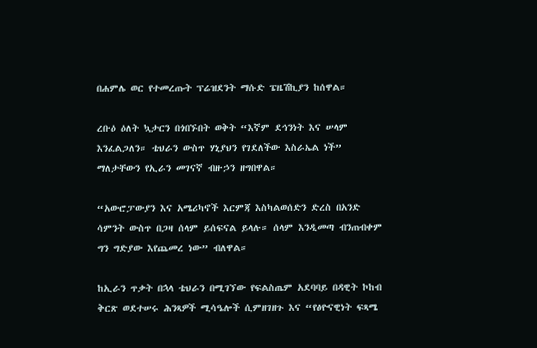በሐምሌ ወር የተመረጡት ፕሬዝደንት ማሱድ ፔዜሽኪያን ከሰዋል።

ረቡዕ ዕለት ኳታርን በጎበኙበት ወቅት “እኛም ደኅንነት እና ሠላም እንፈልጋለን። ቴህራን ውስጥ ሃኒያህን የገደለችው እስራኤል ነች” ማለታቸውን የኢራን መገናኛ ብዙኃን ዘግበዋል።

“አውሮፓውያን እና አሜሪካኖች እርምጃ እስካልወሰድን ድረስ በአንድ ሳምንት ውስጥ በጋዛ ሰላም ይሰፍናል ይላሉ። ሰላም እንዲመጣ ብንጠብቀም ግን ግድያው እየጨመረ ነው” ብለዋል።

ከኢራን ጥቃት በኋላ ቴህራን በሚገኘው የፍልስጤም አደባባይ በዳዊት ኮከብ ቅርጽ ወደተሠሩ ሕንጻዎች ሚሳዔሎች ሲምዘገዘጉ እና “የፅዮናዊነት ፍጻሜ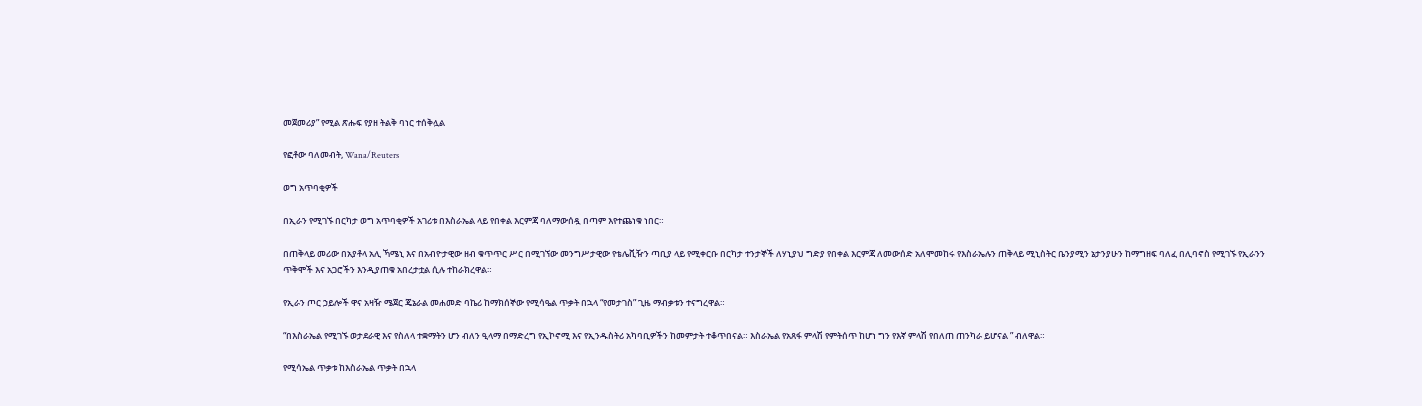መጀመሪያ” የሚል ጽሑፍ የያዘ ትልቅ ባነር ተሰቅሏል

የፎቶው ባለመብት, Wana/Reuters

ወግ አጥባቂዎች

በኢራን የሚገኙ በርካታ ወግ አጥባቂዎች አገሪቱ በእስራኤል ላይ የበቀል እርምጃ ባለማውሰዷ በጣም እየተጨነቁ ነበር።

በጠቅላይ መሪው በአያቶላ አሊ ኻሜኒ እና በአብዮታዊው ዘብ ቁጥጥር ሥር በሚገኘው መንግሥታዊው የቴሌቪዥን ጣቢያ ላይ የሚቀርቡ በርካታ ተንታኞች ለሃኒያህ ግድያ የበቀል እርምጃ ለመውሰድ አለሞመከሩ የእስራኤሉን ጠቅላይ ሚኒስትር ቤንያሚን ኔታንያሁን ከማግዘፍ ባለፈ በሊባኖስ የሚገኙ የኢራንን ጥቅሞች እና አጋሮችን እንዲያጠቁ አበረታቷል ሲሉ ተከራክረዋል።

የኢራን ጦር ኃይሎች ዋና አዛዥ ሜጀር ጄኔራል መሐመድ ባኬሪ ከማክሰኞው የሚሳዔል ጥቃት በኋላ “የመታገስ” ጊዜ ማብቃቱን ተናግረዋል።

“በእስራኤል የሚገኙ ወታደራዊ እና የስለላ ተቋማትን ሆን ብለን ዒላማ በማድረግ የኢኮኖሚ እና የኢንዱስትሪ አካባቢዎችን ከመምታት ተቆጥበናል። እስራኤል የአጸፋ ምላሽ የምትሰጥ ከሆነ ግን የእኛ ምላሽ የበለጠ ጠንካራ ይሆናል ” ብለዋል።

የሚሳኤል ጥቃቱ ከእስራኤል ጥቃት በኋላ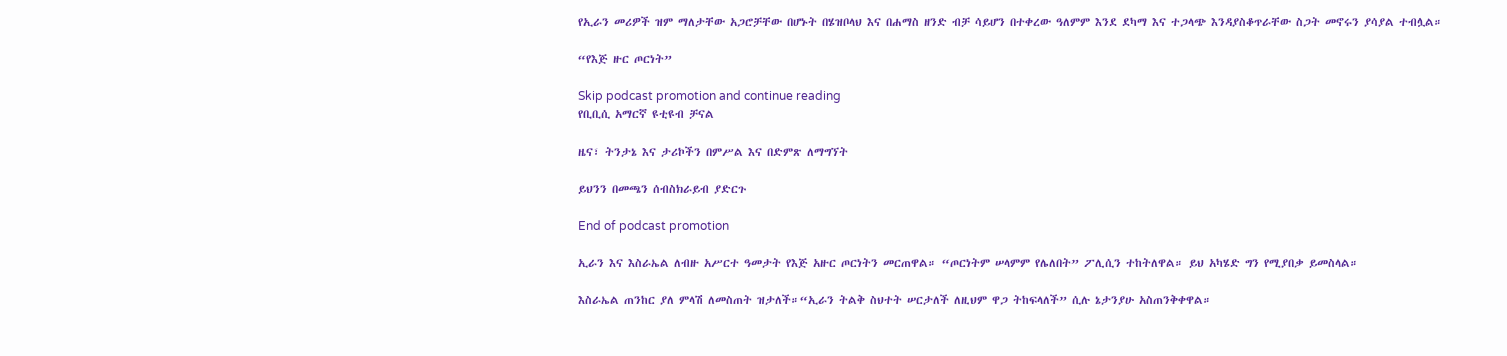የኢራን መሪዎች ዝም ማለታቸው አጋሮቻቸው በሆኑት በሄዝቦላህ እና በሐማስ ዘንድ ብቻ ሳይሆን በተቀረው ዓለምም እንደ ደካማ እና ተጋላጭ እንዳያስቆጥራቸው ስጋት መኖሩን ያሳያል ተብሏል።

“የእጅ ዙር ጦርነት”

Skip podcast promotion and continue reading
የቢቢሲ አማርኛ ዩቲዩብ ቻናል

ዜና፣ ትንታኔ እና ታሪኮችን በምሥል እና በድምጽ ለማግኘት

ይህንን በመጫን ሰብስክራይብ ያድርጉ

End of podcast promotion

ኢራን እና እስራኤል ለብዙ አሥርተ ዓመታት የእጅ አዙር ጦርነትን መርጠዋል። “ጦርነትም ሠላምም የሌለበት” ፖሊሲን ተከትለዋል። ይህ አካሄድ ግን የሚያበቃ ይመስላል።

እስራኤል ጠንከር ያለ ምላሽ ለመስጠት ዝታለች።“ኢራን ትልቅ ስህተት ሠርታለች ለዚህም ዋጋ ትከፍላለች” ሲሉ ኔታንያሁ አስጠንቅቀዋል።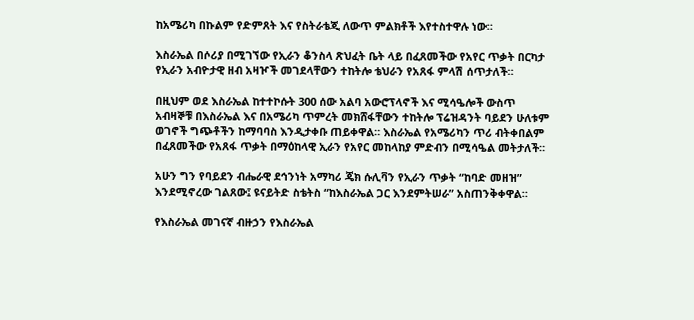ከአሜሪካ በኩልም የድምጸት እና የስትራቴጂ ለውጥ ምልክቶች እየተስተዋሉ ነው።

እስራኤል በሶሪያ በሚገኘው የኢራን ቆንስላ ጽህፈት ቤት ላይ በፈጸመችው የአየር ጥቃት በርካታ የኢራን አብዮታዊ ዘብ አዛዦች መገደላቸውን ተከትሎ ቴህራን የአጸፋ ምላሽ ሰጥታለች።

በዚህም ወደ እስራኤል ከተተኮሱት 300 ሰው አልባ አውሮፕላኖች እና ሚሳዔሎች ውስጥ አብዛኞቹ በእስራኤል እና በአሜሪካ ጥምረት መክሸፋቸውን ተከትሎ ፕሬዝዳንት ባይደን ሁለቱም ወገኖች ግጭቶችን ከማባባስ እንዲታቀቡ ጠይቀዋል። እስራኤል የአሜሪካን ጥሪ ብትቀበልም በፈጸመችው የአጸፋ ጥቃት በማዕከላዊ ኢራን የአየር መከላከያ ምድብን በሚሳዔል መትታለች።

አሁን ግን የባይደን ብሔራዊ ደኅንነት አማካሪ ጄክ ሱሊቫን የኢራን ጥቃት “ከባድ መዘዝ” እንደሚኖረው ገልጸው፤ ዩናይትድ ስቴትስ “ከእስራኤል ጋር እንደምትሠራ” አስጠንቅቀዋል።

የእስራኤል መገናኛ ብዙኃን የእስራኤል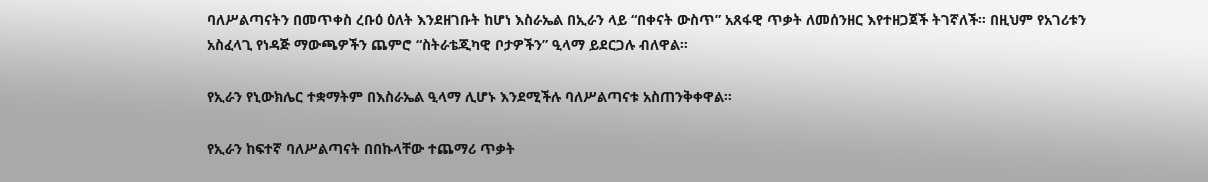ባለሥልጣናትን በመጥቀስ ረቡዕ ዕለት እንደዘገቡት ከሆነ እስራኤል በኢራን ላይ “በቀናት ውስጥ” አጸፋዊ ጥቃት ለመሰንዘር እየተዘጋጀች ትገኛለች። በዚህም የአገሪቱን አስፈላጊ የነዳጅ ማውጫዎችን ጨምሮ “ስትራቴጂካዊ ቦታዎችን” ዒላማ ይደርጋሉ ብለዋል።

የኢራን የኒውክሌር ተቋማትም በእስራኤል ዒላማ ሊሆኑ እንደሚችሉ ባለሥልጣናቱ አስጠንቅቀዋል።

የኢራን ከፍተኛ ባለሥልጣናት በበኩላቸው ተጨማሪ ጥቃት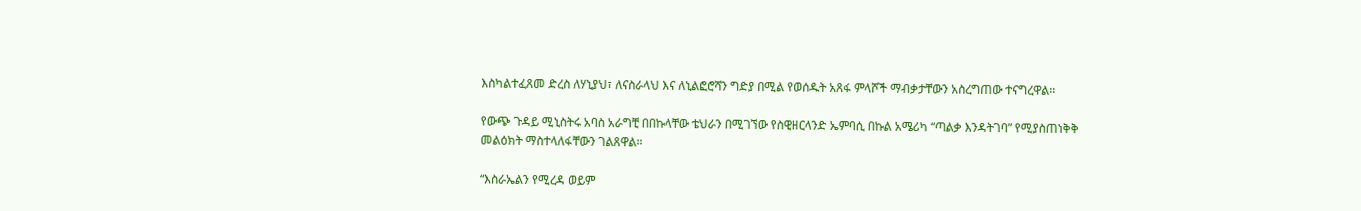እስካልተፈጸመ ድረስ ለሃኒያህ፣ ለናስራላህ እና ለኒልፎሮሻን ግድያ በሚል የወሰዱት አጸፋ ምላሾች ማብቃታቸውን አስረግጠው ተናግረዋል።

የውጭ ጉዳይ ሚኒስትሩ አባስ አራግቺ በበኩላቸው ቴህራን በሚገኘው የስዊዘርላንድ ኤምባሲ በኩል አሜሪካ “ጣልቃ እንዳትገባ” የሚያስጠነቅቅ መልዕክት ማስተላለፋቸውን ገልጸዋል።

“እስራኤልን የሚረዳ ወይም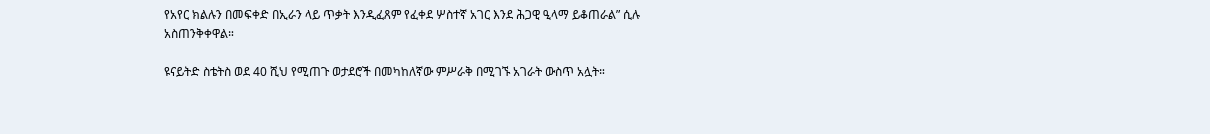የአየር ክልሉን በመፍቀድ በኢራን ላይ ጥቃት እንዲፈጸም የፈቀደ ሦስተኛ አገር እንደ ሕጋዊ ዒላማ ይቆጠራል” ሲሉ አስጠንቅቀዋል።

ዩናይትድ ስቴትስ ወደ 40 ሺህ የሚጠጉ ወታደሮች በመካከለኛው ምሥራቅ በሚገኙ አገራት ውስጥ አሏት።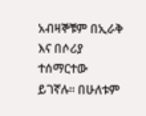አብዛኞቹም በኢራቅ እና በሶሪያ ተሰማርተው ይገኛሉ። በሁለቱም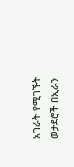አገራት የሚገኙት ወታደሮች በኢራን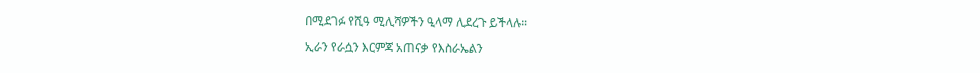በሚደገፉ የሺዓ ሚሊሻዎችን ዒላማ ሊደረጉ ይችላሉ።

ኢራን የራሷን እርምጃ አጠናቃ የእስራኤልን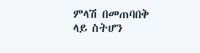ምላሽ በመጠባበቅ ላይ ስትሆን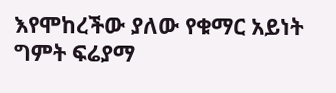እየሞከረችው ያለው የቁማር አይነት ግምት ፍሬያማ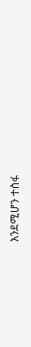እንደሚሆን ተስፋ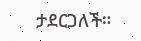ታደርጋለች።